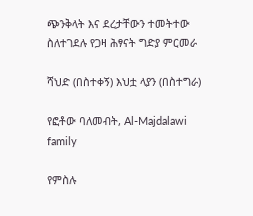ጭንቅላት እና ደረታቸውን ተመትተው ስለተገደሉ የጋዛ ሕፃናት ግድያ ምርመራ

ሻህድ (በስተቀኝ) እህቷ ላያን (በስተግራ)

የፎቶው ባለመብት, Al-Majdalawi family

የምስሉ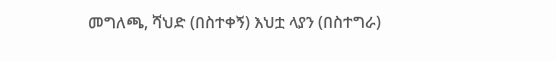መግለጫ, ሻህድ (በስተቀኝ) እህቷ ላያን (በስተግራ)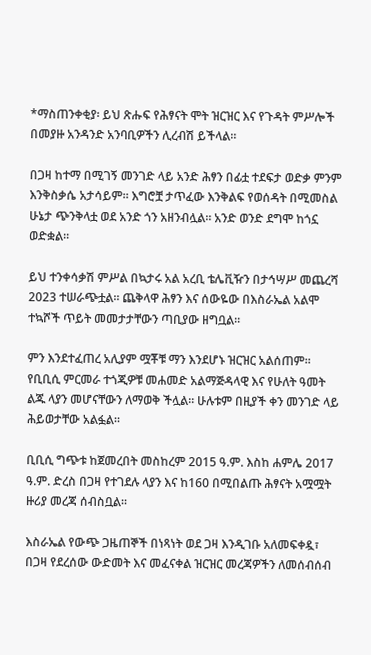*ማስጠንቀቂያ፡ ይህ ጽሑፍ የሕፃናት ሞት ዝርዝር እና የጉዳት ምሥሎች በመያዙ አንዳንድ አንባቢዎችን ሊረብሽ ይችላል።

በጋዛ ከተማ በሚገኝ መንገድ ላይ አንድ ሕፃን በፊቷ ተደፍታ ወድቃ ምንም እንቅስቃሴ አታሳይም። እግሮቿ ታጥፈው እንቅልፍ የወሰዳት በሚመስል ሁኔታ ጭንቅላቷ ወደ አንድ ጎን አዘንብሏል። አንድ ወንድ ደግሞ ከጎኗ ወድቋል።

ይህ ተንቀሳቃሽ ምሥል በኳታሩ አል አረቢ ቴሌቪዥን በታኅሣሥ መጨረሻ 2023 ተሠራጭቷል። ጨቅላዋ ሕፃን እና ሰውዬው በእስራኤል አልሞ ተኳሾች ጥይት መመታታቸውን ጣቢያው ዘግቧል።

ምን እንደተፈጠረ አሊያም ሟቾቹ ማን እንደሆኑ ዝርዝር አልሰጠም። የቢቢሲ ምርመራ ተጎጂዎቹ መሐመድ አልማጅዳላዊ እና የሁለት ዓመት ልጁ ላያን መሆናቸውን ለማወቅ ችሏል። ሁሉቱም በዚያች ቀን መንገድ ላይ ሕይወታቸው አልፏል።

ቢቢሲ ግጭቱ ከጀመረበት መስከረም 2015 ዓ.ም. እስከ ሐምሌ 2017 ዓ.ም. ድረስ በጋዛ የተገደሉ ላያን እና ከ160 በሚበልጡ ሕፃናት አሟሟት ዙሪያ መረጃ ሰብስቧል።

እስራኤል የውጭ ጋዜጠኞች በነጻነት ወደ ጋዛ እንዲገቡ አለመፍቀዷ፣ በጋዛ የደረሰው ውድመት እና መፈናቀል ዝርዝር መረጃዎችን ለመሰብሰብ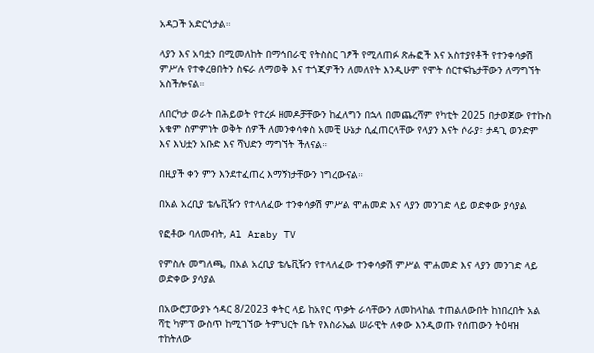አዳጋች አድርጎታል።

ላያን እና አባቷን በሚመለከት በማኅበራዊ የትስስር ገፆች የሚለጠፉ ጽሑፎች እና አስተያየቶች የተንቀሳቃሽ ምሥሉ የተቀረፀበትን ስፍራ ለማወቅ እና ተጎጂዎችን ለመለየት እንዲሁም የሞት ሰርተፍኬታቸውን ለማግኘት አስችሎናል።

ለበርካታ ወራት በሕይወት የተረፉ ዘመዶቻቸውን ከፈለግን በኋላ በመጨረሻም የካቲት 2025 በታወጀው የተኩስ አቁም ስምምነት ወቅት ሰዎች ለመንቀሳቀስ አመቺ ሁኔታ ሲፈጠርላቸው የላያን እናት ሶራያ፣ ታዳጊ ወንድም እና እህቷን አቡድ እና ሻህድን ማግኘት ችለናል።

በዚያች ቀን ምን እንደተፈጠረ እማኝነታቸውን ነግረውናል።

በአል አረቢያ ቴሌቪዥን የተላለፈው ተንቀሳቃሽ ምሥል ሞሐመድ እና ላያን መንገድ ላይ ወድቀው ያሳያል

የፎቶው ባለመብት, Al Araby TV

የምስሉ መግለጫ, በአል አረቢያ ቴሌቪዥን የተላለፈው ተንቀሳቃሽ ምሥል ሞሐመድ እና ላያን መንገድ ላይ ወድቀው ያሳያል

በአውሮፓውያኑ ኅዳር 8/2023 ቀትር ላይ ከአየር ጥቃት ራሳቸውን ለመከላከል ተጠልለውበት ከነበረበት አል ሻቲ ካምፕ ውስጥ ከሚገኘው ትምህርት ቤት የእስራኤል ሠራዊት ለቀው እንዲወጡ የሰጠውን ትዕዛዝ ተከትለው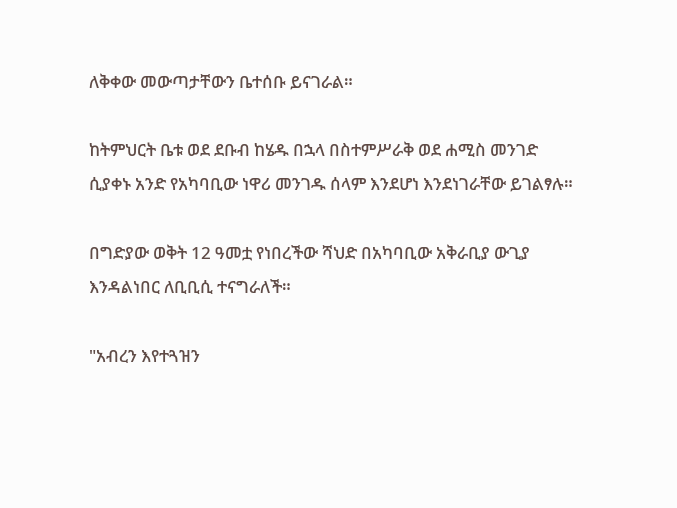ለቅቀው መውጣታቸውን ቤተሰቡ ይናገራል።

ከትምህርት ቤቱ ወደ ደቡብ ከሄዱ በኋላ በስተምሥራቅ ወደ ሐሚስ መንገድ ሲያቀኑ አንድ የአካባቢው ነዋሪ መንገዱ ሰላም እንደሆነ እንደነገራቸው ይገልፃሉ።

በግድያው ወቅት 12 ዓመቷ የነበረችው ሻህድ በአካባቢው አቅራቢያ ውጊያ እንዳልነበር ለቢቢሲ ተናግራለች።

"አብረን እየተጓዝን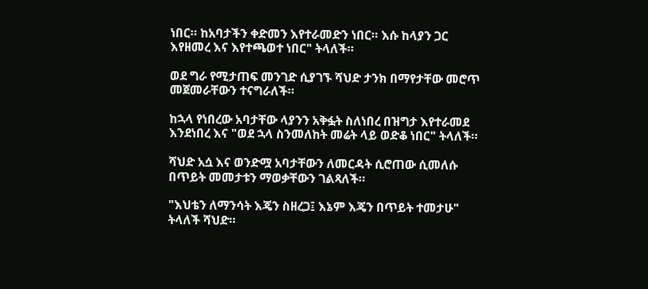ነበር። ከአባታችን ቀድመን እየተራመድን ነበር። እሱ ከላያን ጋር እየዘመረ እና እየተጫወተ ነበር" ትላለች።

ወደ ግራ የሚታጠፍ መንገድ ሲያገኙ ሻህድ ታንክ በማየታቸው መሮጥ መጀመራቸውን ተናግራለች።

ከኋላ የነበረው አባታቸው ላያንን አቅፏት ስለነበረ በዝግታ እየተራመደ እንደነበረ እና "ወደ ኋላ ስንመለከት መሬት ላይ ወድቆ ነበር" ትላለች።

ሻህድ አሷ እና ወንድሟ አባታቸውን ለመርዳት ሲሮጠው ሲመለሱ በጥይት መመታቱን ማወቃቸውን ገልጻለች።

"እህቴን ለማንሳት እጄን ስዘረጋ፤ እኔም እጄን በጥይት ተመታሁ" ትላለች ሻህድ።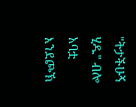"ትታችሁኝ ሂዱ" ብሎ አባቷ እንደጮኽ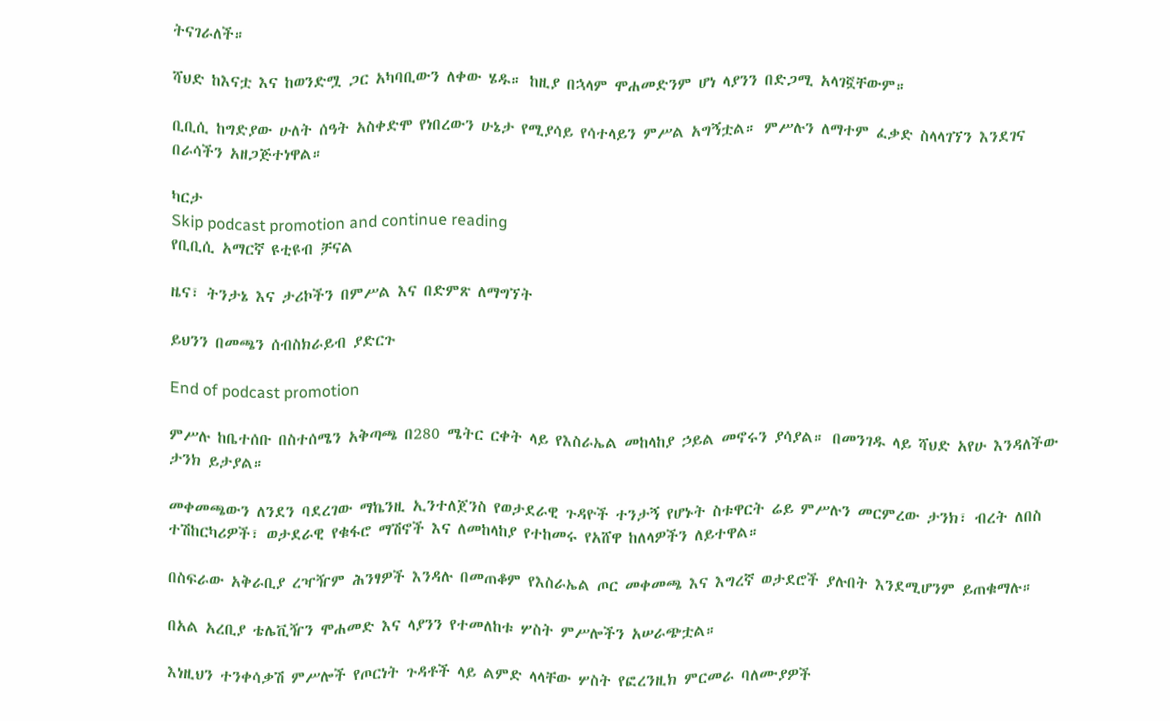ትናገራለች።

ሻህድ ከእናቷ እና ከወንድሟ ጋር አካባቢውን ለቀው ሄዱ። ከዚያ በኋላም ሞሐመድንም ሆነ ላያንን በድጋሚ አላገኟቸውም።

ቢቢሲ ከግድያው ሁለት ሰዓት አስቀድሞ የነበረውን ሁኔታ የሚያሳይ የሳተላይን ምሥል አግኝቷል። ምሥሉን ለማተም ፈቃድ ስላላገኘን እንደገና በራሳችን አዘጋጅተነዋል።

ካርታ
Skip podcast promotion and continue reading
የቢቢሲ አማርኛ ዩቲዩብ ቻናል

ዜና፣ ትንታኔ እና ታሪኮችን በምሥል እና በድምጽ ለማግኘት

ይህንን በመጫን ሰብስክራይብ ያድርጉ

End of podcast promotion

ምሥሉ ከቤተሰቡ በስተሰሜን አቅጣጫ በ280 ሜትር ርቀት ላይ የእስራኤል መከላከያ ኃይል መኖሩን ያሳያል። በመንገዱ ላይ ሻህድ አየሁ እንዳለችው ታንክ ይታያል።

መቀመጫውን ለንደን ባደረገው ማኬንዚ ኢንተለጀንስ የወታደራዊ ጉዳዮች ተንታኝ የሆኑት ስቱዋርት ሬይ ምሥሉን መርምረው ታንክ፣ ብረት ለበስ ተሽከርካሪዎች፣ ወታደራዊ የቁፋሮ ማሽኖች እና ለመከላከያ የተከመሩ የአሸዋ ከለላዎችን ለይተዋል።

በስፍራው አቅራቢያ ረዣዥም ሕንፃዎች እንዳሉ በመጠቆም የእስራኤል ጦር መቀመጫ እና እግረኛ ወታደሮች ያሉበት እንደሚሆንም ይጠቁማሉ።

በአል አረቢያ ቴሌቪዥን ሞሐመድ እና ላያንን የተመለከቱ ሦስት ምሥሎችን አሠራጭቷል።

እነዚህን ተንቀሳቃሽ ምሥሎች የጦርነት ጉዳቶች ላይ ልምድ ላላቸው ሦስት የፎረንዚክ ምርመራ ባለሙያዎች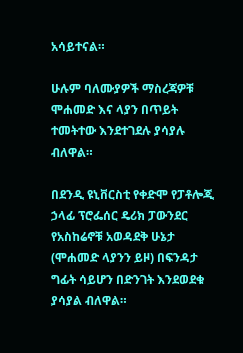አሳይተናል።

ሁሉም ባለሙያዎች ማስረጃዎቹ ሞሐመድ እና ላያን በጥይት ተመትተው እንደተገደሉ ያሳያሉ ብለዋል።

በደንዲ ዩኒቨርስቲ የቀድሞ የፓቶሎጂ ኃላፊ ፕሮፌሰር ዴሪክ ፓውንደር የአስከሬኖቹ አወዳደቅ ሁኔታ (ሞሐመድ ላያንን ይዞ) በፍንዳታ ግፊት ሳይሆን በድንገት እንደወደቁ ያሳያል ብለዋል።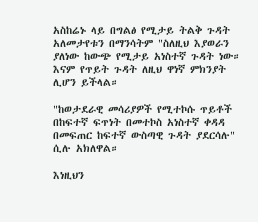አስከሬኑ ላይ በግልፅ የሚታይ ትልቅ ጉዳት አለመታየቱን በማንሳትም "ስለዚህ እያወራን ያለነው ከውጭ የሚታይ አነስተኛ ጉዳት ነው። እናም የጥይት ጉዳት ለዚህ ዋነኛ ምክንያት ሊሆን ይችላል።

"ከወታደራዊ መሳሪያዎች የሚተኮሱ ጥይቶች በከፍተኛ ፍጥነት በመተኮስ አነስተኛ ቀዳዳ በመፍጠር ከፍተኛ ውስጣዊ ጉዳት ያደርሳሉ" ሲሉ አክለዋል።

እነዚህን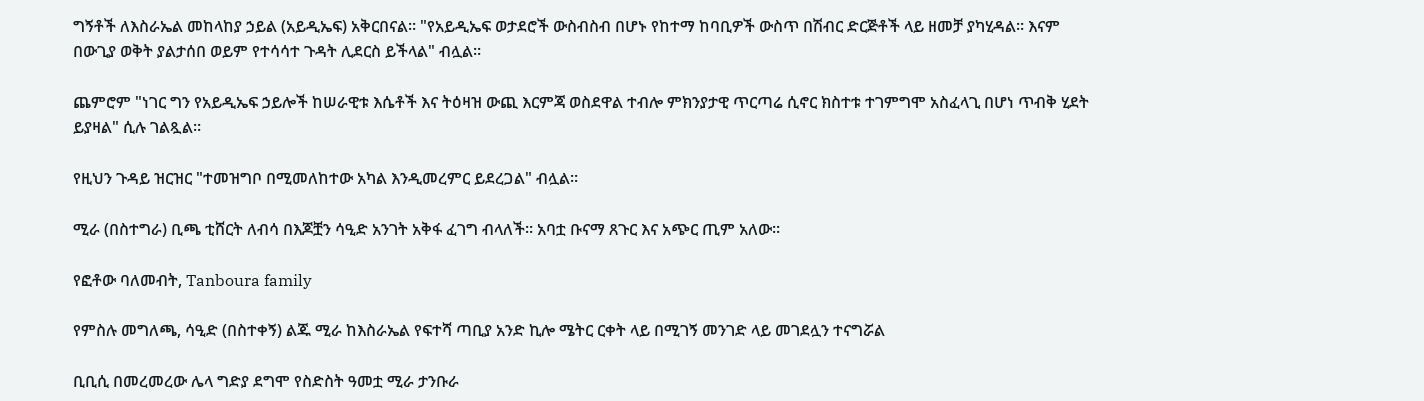ግኝቶች ለእስራኤል መከላከያ ኃይል (አይዲኤፍ) አቅርበናል። "የአይዲኤፍ ወታደሮች ውስብስብ በሆኑ የከተማ ከባቢዎች ውስጥ በሽብር ድርጅቶች ላይ ዘመቻ ያካሂዳል። እናም በውጊያ ወቅት ያልታሰበ ወይም የተሳሳተ ጉዳት ሊደርስ ይችላል" ብሏል።

ጨምሮም "ነገር ግን የአይዲኤፍ ኃይሎች ከሠራዊቱ እሴቶች እና ትዕዛዝ ውጪ እርምጃ ወስደዋል ተብሎ ምክንያታዊ ጥርጣሬ ሲኖር ክስተቱ ተገምግሞ አስፈላጊ በሆነ ጥብቅ ሂደት ይያዛል" ሲሉ ገልጿል።

የዚህን ጉዳይ ዝርዝር "ተመዝግቦ በሚመለከተው አካል እንዲመረምር ይደረጋል" ብሏል።

ሚራ (በስተግራ) ቢጫ ቲሸርት ለብሳ በእጆቿን ሳዒድ አንገት አቅፋ ፈገግ ብላለች። አባቷ ቡናማ ጸጉር እና አጭር ጢም አለው።

የፎቶው ባለመብት, Tanboura family

የምስሉ መግለጫ, ሳዒድ (በስተቀኝ) ልጁ ሚራ ከእስራኤል የፍተሻ ጣቢያ አንድ ኪሎ ሜትር ርቀት ላይ በሚገኝ መንገድ ላይ መገደሏን ተናግሯል

ቢቢሲ በመረመረው ሌላ ግድያ ደግሞ የስድስት ዓመቷ ሚራ ታንቡራ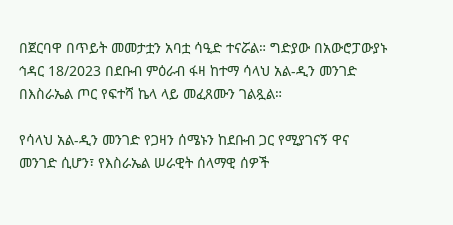በጀርባዋ በጥይት መመታቷን አባቷ ሳዒድ ተናሯል። ግድያው በአውሮፓውያኑ ኅዳር 18/2023 በደቡብ ምዕራብ ፋዛ ከተማ ሳላህ አል-ዲን መንገድ በእስራኤል ጦር የፍተሻ ኬላ ላይ መፈጸሙን ገልጿል።

የሳላህ አል-ዲን መንገድ የጋዛን ሰሜኑን ከደቡብ ጋር የሚያገናኝ ዋና መንገድ ሲሆን፣ የእስራኤል ሠራዊት ሰላማዊ ሰዎች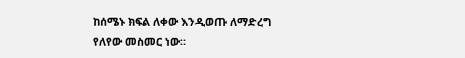ከሰሜኑ ክፍል ለቀው እንዲወጡ ለማድረግ የለየው መስመር ነው።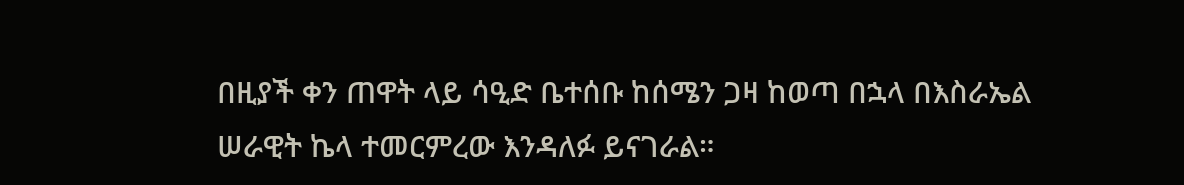በዚያች ቀን ጠዋት ላይ ሳዒድ ቤተሰቡ ከሰሜን ጋዛ ከወጣ በኋላ በእስራኤል ሠራዊት ኬላ ተመርምረው እንዳለፉ ይናገራል።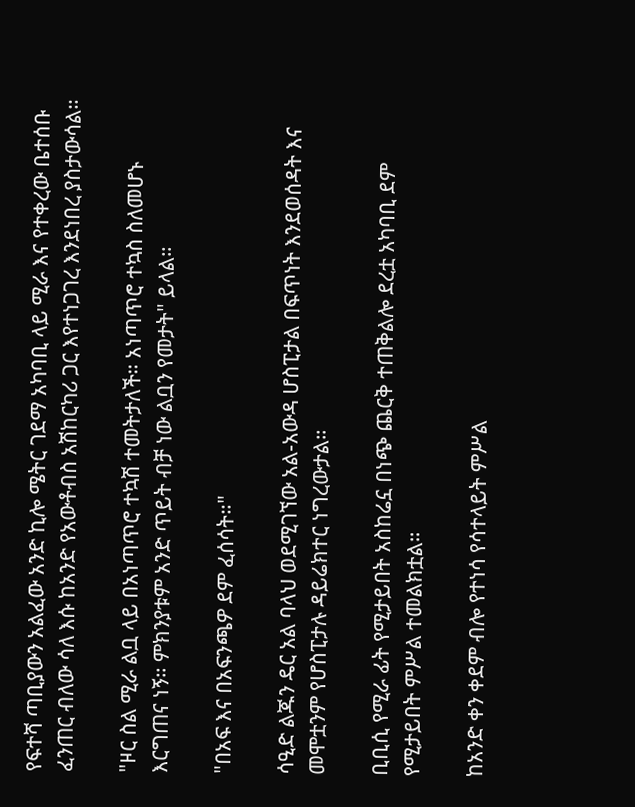የፍተሻ ጣቢያውን አልፈው አንድ ኪሎ ሜትር ገደማ አካባቢ ላይ ሚራ እና የተቀረው ቤተሰቡ ፈንጠር ብለው ሳለ እሱ ከአንድ የአውቶብስ አሽከርካሪ ጋር እየተነጋገረ እንደነበረ ያስታውሳል።

"ዞር ስል ሚራ ልቧ ላይ በአነጣጥሮ ተኳሽ ተመትታለች። አነጣጥሮ ተኳስ ስለመሆኑ እርግጠና ነኝ። ምክንያቱም አንድ ጥይት ብቻ ነው ልቧን የመታት" ይላል።

"በአፍ እና በአፍንጫዎ ደም ፈሰሳት።"

ሳዒድ ልጁን ዴር አል ባላህ ወደሚገኘው አል-አውዳ ሆስፒታል በፍጥነት እንደወሰዳት እና መሞቷንም የሆስፒታሉ ዳይሬክተር ነግረውታል።

ቢቢሲ የሚራ ፊት የሚታይበት አስከሬኗ በነጭ ጨርቅ ተጠቅልሎ ደረቷ አካባቢ ደም የሚታይበት ምሥል ተመልክቷል።

ከአንድ ቀን ቀደም ብሎ የተነሳ የሳተላይት ምሥል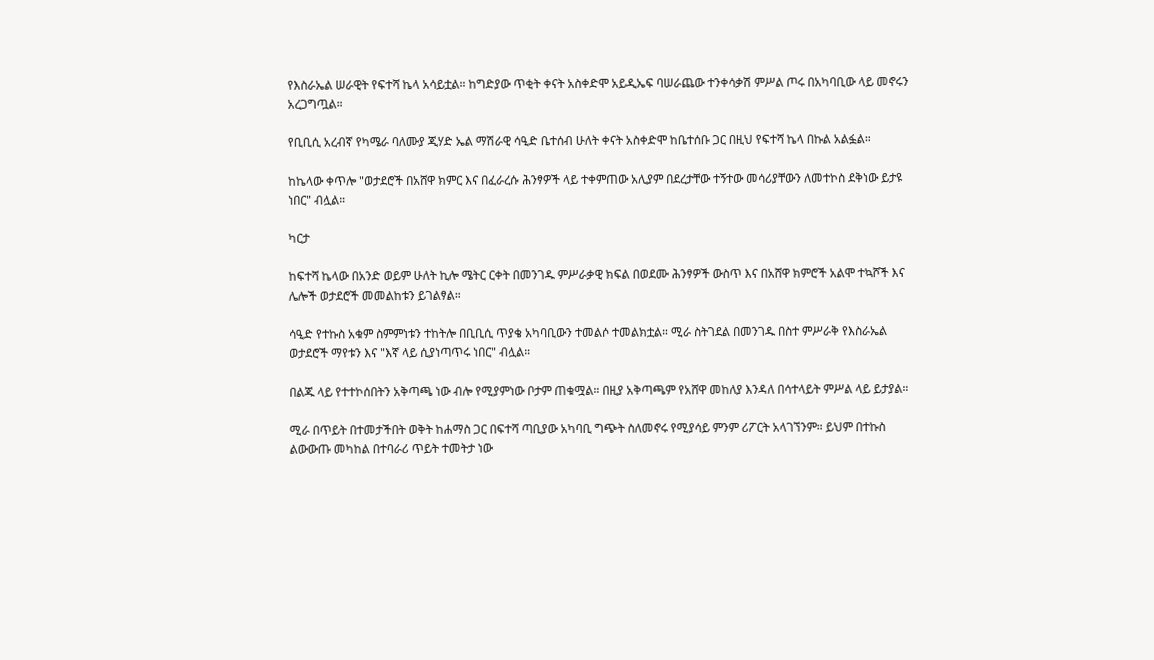የእስራኤል ሠራዊት የፍተሻ ኬላ አሳይቷል። ከግድያው ጥቂት ቀናት አስቀድሞ አይዲኤፍ ባሠራጨው ተንቀሳቃሽ ምሥል ጦሩ በአካባቢው ላይ መኖሩን አረጋግጧል።

የቢቢሲ አረብኛ የካሜራ ባለሙያ ጂሃድ ኤል ማሽራዊ ሳዒድ ቤተሰብ ሁለት ቀናት አስቀድሞ ከቤተሰቡ ጋር በዚህ የፍተሻ ኬላ በኩል አልፏል።

ከኬላው ቀጥሎ "ወታደሮች በአሸዋ ክምር እና በፈራረሱ ሕንፃዎች ላይ ተቀምጠው አሊያም በደረታቸው ተኝተው መሳሪያቸውን ለመተኮስ ደቅነው ይታዩ ነበር" ብሏል።

ካርታ

ከፍተሻ ኬላው በአንድ ወይም ሁለት ኪሎ ሜትር ርቀት በመንገዱ ምሥራቃዊ ክፍል በወደሙ ሕንፃዎች ውስጥ እና በአሸዋ ክምሮች አልሞ ተኳሾች እና ሌሎች ወታደሮች መመልከቱን ይገልፃል።

ሳዒድ የተኩስ አቁም ስምምነቱን ተከትሎ በቢቢሲ ጥያቄ አካባቢውን ተመልሶ ተመልክቷል። ሚራ ስትገደል በመንገዱ በስተ ምሥራቅ የእስራኤል ወታደሮች ማየቱን እና "እኛ ላይ ሲያነጣጥሩ ነበር" ብሏል።

በልጁ ላይ የተተኮሰበትን አቅጣጫ ነው ብሎ የሚያምነው ቦታም ጠቁሟል። በዚያ አቅጣጫም የአሸዋ መከለያ እንዳለ በሳተላይት ምሥል ላይ ይታያል።

ሚራ በጥይት በተመታችበት ወቅት ከሐማስ ጋር በፍተሻ ጣቢያው አካባቢ ግጭት ስለመኖሩ የሚያሳይ ምንም ሪፖርት አላገኘንም። ይህም በተኩስ ልውውጡ መካከል በተባራሪ ጥይት ተመትታ ነው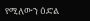የሚለውን ዕድል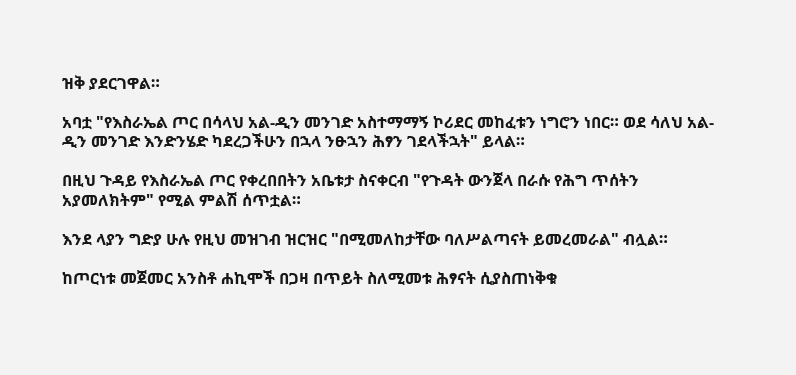ዝቅ ያደርገዋል።

አባቷ "የእስራኤል ጦር በሳላህ አል-ዲን መንገድ አስተማማኝ ኮሪደር መከፈቱን ነግሮን ነበር። ወደ ሳለህ አል-ዲን መንገድ እንድንሄድ ካደረጋችሁን በኋላ ንፁኋን ሕፃን ገደላችኋት" ይላል።

በዚህ ጉዳይ የእስራኤል ጦር የቀረበበትን አቤቱታ ስናቀርብ "የጉዳት ውንጀላ በራሱ የሕግ ጥሰትን አያመለክትም" የሚል ምልሽ ሰጥቷል።

እንደ ላያን ግድያ ሁሉ የዚህ መዝገብ ዝርዝር "በሚመለከታቸው ባለሥልጣናት ይመረመራል" ብሏል።

ከጦርነቱ መጀመር አንስቶ ሐኪሞች በጋዛ በጥይት ስለሚመቱ ሕፃናት ሲያስጠነቅቁ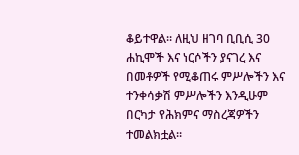ቆይተዋል። ለዚህ ዘገባ ቢቢሲ 30 ሐኪሞች እና ነርሶችን ያናገረ እና በመቶዎች የሚቆጠሩ ምሥሎችን እና ተንቀሳቃሽ ምሥሎችን እንዲሁም በርካታ የሕክምና ማስረጃዎችን ተመልክቷል።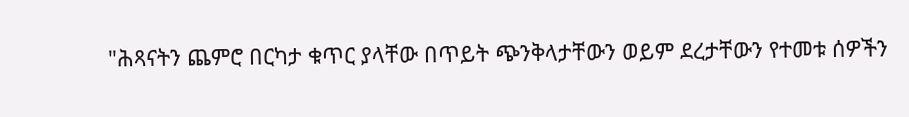"ሕጻናትን ጨምሮ በርካታ ቁጥር ያላቸው በጥይት ጭንቅላታቸውን ወይም ደረታቸውን የተመቱ ሰዎችን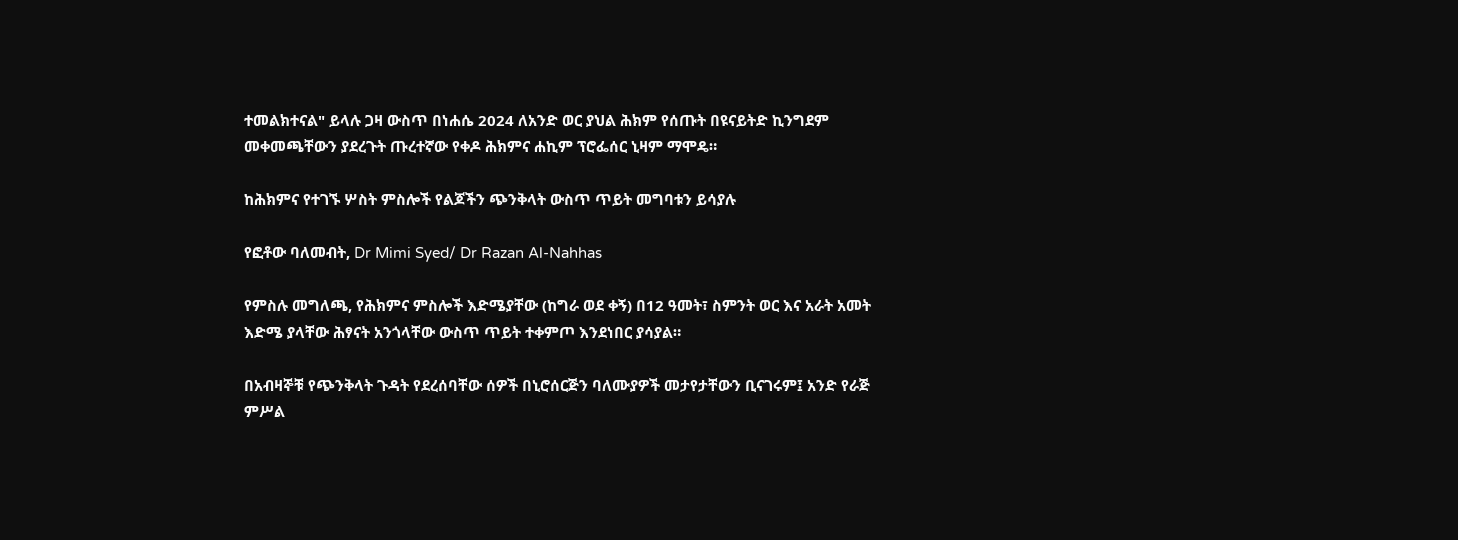ተመልክተናል" ይላሉ ጋዛ ውስጥ በነሐሴ 2024 ለአንድ ወር ያህል ሕክም የሰጡት በዩናይትድ ኪንግደም መቀመጫቸውን ያደረጉት ጡረተኛው የቀዶ ሕክምና ሐኪም ፕሮፌሰር ኒዛም ማሞዴ።

ከሕክምና የተገኙ ሦስት ምስሎች የልጆችን ጭንቅላት ውስጥ ጥይት መግባቱን ይሳያሉ

የፎቶው ባለመብት, Dr Mimi Syed/ Dr Razan Al-Nahhas

የምስሉ መግለጫ, የሕክምና ምስሎች እድሜያቸው (ከግራ ወደ ቀኝ) በ12 ዓመት፣ ስምንት ወር እና አራት አመት እድሜ ያላቸው ሕፃናት አንጎላቸው ውስጥ ጥይት ተቀምጦ እንደነበር ያሳያል።

በአብዛኞቹ የጭንቅላት ጉዳት የደረሰባቸው ሰዎች በኒሮሰርጅን ባለሙያዎች መታየታቸውን ቢናገሩም፤ አንድ የራጅ ምሥል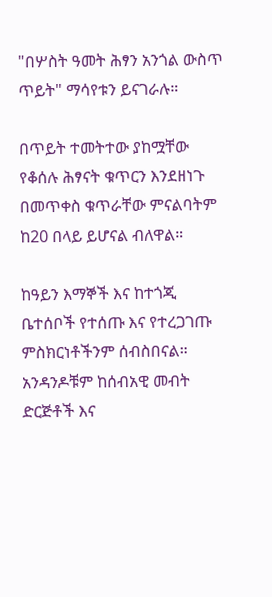"በሦስት ዓመት ሕፃን አንጎል ውስጥ ጥይት" ማሳየቱን ይናገራሉ።

በጥይት ተመትተው ያከሟቸው የቆሰሉ ሕፃናት ቁጥርን እንደዘነጉ በመጥቀስ ቁጥራቸው ምናልባትም ከ20 በላይ ይሆናል ብለዋል።

ከዓይን እማኞች እና ከተጎጂ ቤተሰቦች የተሰጡ እና የተረጋገጡ ምስክርነቶችንም ሰብስበናል። አንዳንዶቹም ከሰብአዊ መብት ድርጅቶች እና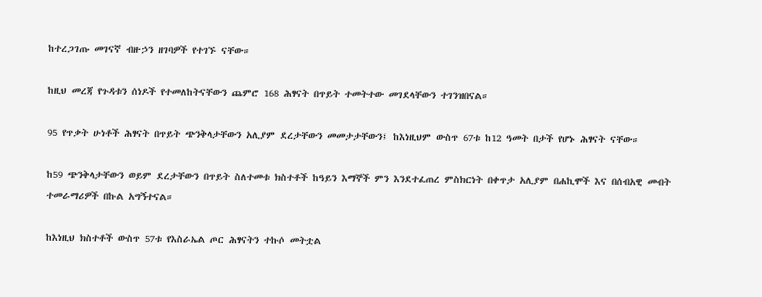ከተረጋገጡ መገናኛ ብዙኃን ዘገባዎች የተገኙ ናቸው።

ከዚህ መረጃ የጉዳቱን ሰነዶች የተመለከትናቸውን ጨምሮ 168 ሕፃናት በጥይት ተመትተው መገደላቸውን ተገንዝበናል።

95 የጥቃት ሁነቶች ሕፃናት በጥይት ጭንቅላታቸውን አሊያም ደረታቸውን መመታታቸውን፤ ከእነዚህም ውስጥ 67ቱ ከ12 ዓመት በታች የሆኑ ሕፃናት ናቸው።

ከ59 ጭንቅላታቸውን ወይም ደረታቸውን በጥይት ስለተመቱ ክስተቶች ከዓይን እማኞች ምን እንደተፈጠረ ምስክርነት በቀጥታ አሊያም በሐኪሞች እና በሰብአዊ መብት ተመራማሪዎች በኩል አግኝተናል።

ከእነዚህ ክስተቶች ውስጥ 57ቱ የእስራኤል ጦር ሕፃናትን ተኩሶ መትቷል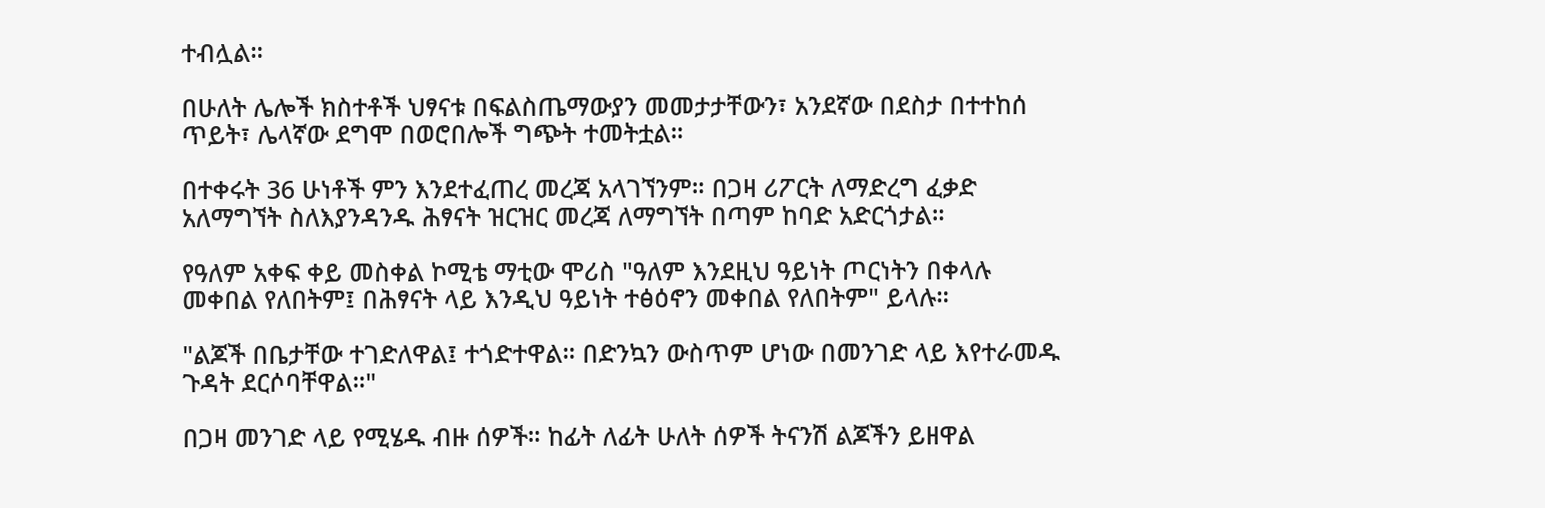ተብሏል።

በሁለት ሌሎች ክስተቶች ህፃናቱ በፍልስጤማውያን መመታታቸውን፣ አንደኛው በደስታ በተተከሰ ጥይት፣ ሌላኛው ደግሞ በወሮበሎች ግጭት ተመትቷል።

በተቀሩት 36 ሁነቶች ምን እንደተፈጠረ መረጃ አላገኘንም። በጋዛ ሪፖርት ለማድረግ ፈቃድ አለማግኘት ስለእያንዳንዱ ሕፃናት ዝርዝር መረጃ ለማግኘት በጣም ከባድ አድርጎታል።

የዓለም አቀፍ ቀይ መስቀል ኮሚቴ ማቲው ሞሪስ "ዓለም እንደዚህ ዓይነት ጦርነትን በቀላሉ መቀበል የለበትም፤ በሕፃናት ላይ እንዲህ ዓይነት ተፅዕኖን መቀበል የለበትም" ይላሉ።

"ልጆች በቤታቸው ተገድለዋል፤ ተጎድተዋል። በድንኳን ውስጥም ሆነው በመንገድ ላይ እየተራመዱ ጉዳት ደርሶባቸዋል።"

በጋዛ መንገድ ላይ የሚሄዱ ብዙ ሰዎች። ከፊት ለፊት ሁለት ሰዎች ትናንሽ ልጆችን ይዘዋል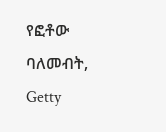የፎቶው ባለመብት, Getty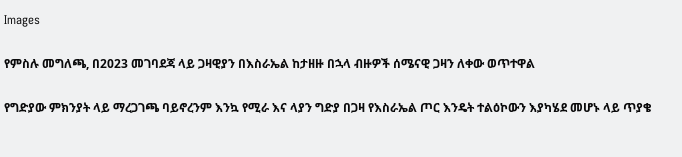Images

የምስሉ መግለጫ, በ2023 መገባደጃ ላይ ጋዛዊያን በእስራኤል ከታዘዙ በኋላ ብዙዎች ሰሜናዊ ጋዛን ለቀው ወጥተዋል

የግድያው ምክንያት ላይ ማረጋገጫ ባይኖረንም እንኳ የሚራ እና ላያን ግድያ በጋዛ የእስራኤል ጦር እንዴት ተልዕኮውን እያካሄደ መሆኑ ላይ ጥያቄ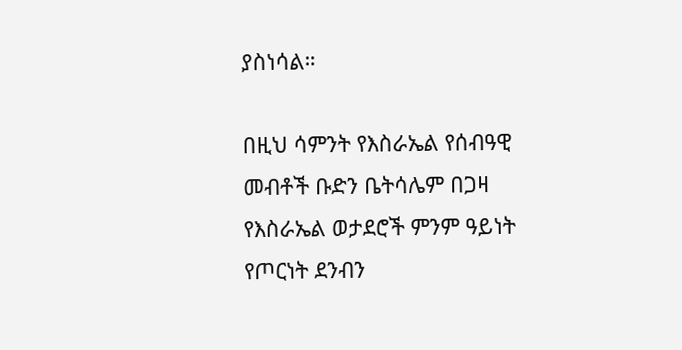ያስነሳል።

በዚህ ሳምንት የእስራኤል የሰብዓዊ መብቶች ቡድን ቤትሳሌም በጋዛ የእስራኤል ወታደሮች ምንም ዓይነት የጦርነት ደንብን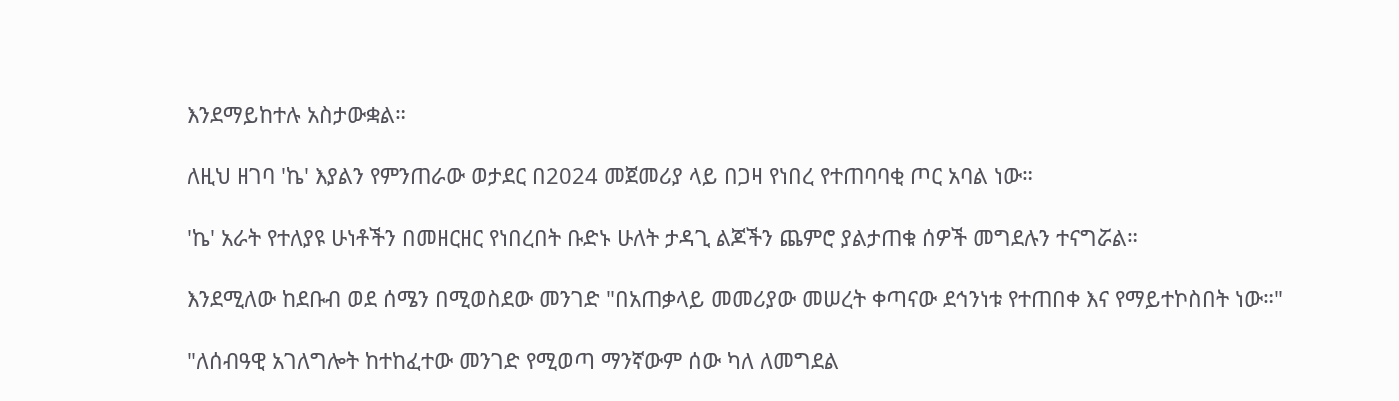እንደማይከተሉ አስታውቋል።

ለዚህ ዘገባ 'ኬ' እያልን የምንጠራው ወታደር በ2024 መጀመሪያ ላይ በጋዛ የነበረ የተጠባባቂ ጦር አባል ነው።

'ኬ' አራት የተለያዩ ሁነቶችን በመዘርዘር የነበረበት ቡድኑ ሁለት ታዳጊ ልጆችን ጨምሮ ያልታጠቁ ሰዎች መግደሉን ተናግሯል።

እንደሚለው ከደቡብ ወደ ሰሜን በሚወስደው መንገድ "በአጠቃላይ መመሪያው መሠረት ቀጣናው ደኅንነቱ የተጠበቀ እና የማይተኮስበት ነው።"

"ለሰብዓዊ አገለግሎት ከተከፈተው መንገድ የሚወጣ ማንኛውም ሰው ካለ ለመግደል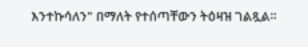እንተኩሳለን" በማለት የተሰጣቸውን ትዕዛዝ ገልጿል።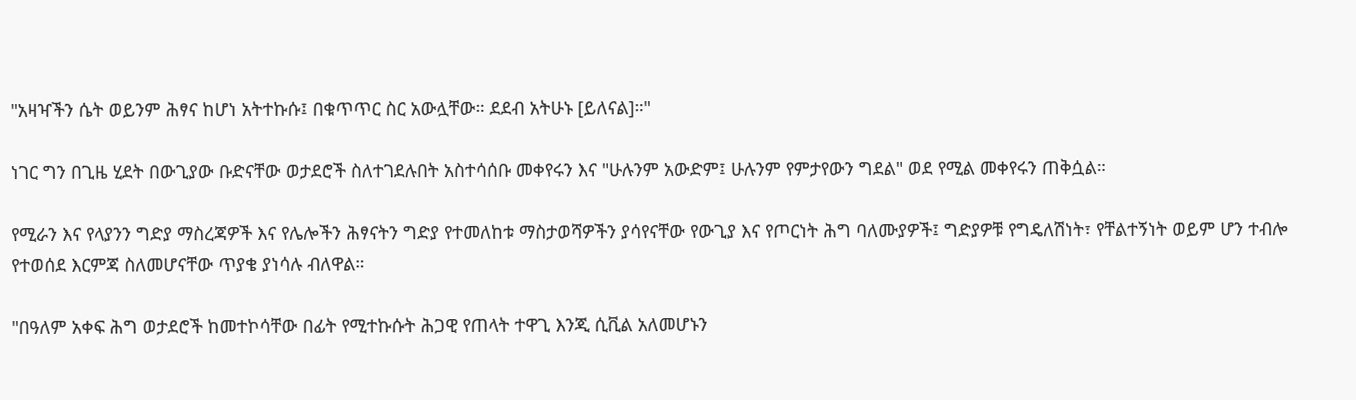"አዛዣችን ሴት ወይንም ሕፃና ከሆነ አትተኩሱ፤ በቁጥጥር ስር አውሏቸው። ደደብ አትሁኑ [ይለናል]።"

ነገር ግን በጊዜ ሂደት በውጊያው ቡድናቸው ወታደሮች ስለተገደሉበት አስተሳሰቡ መቀየሩን እና "ሁሉንም አውድም፤ ሁሉንም የምታየውን ግደል" ወደ የሚል መቀየሩን ጠቅሷል።

የሚራን እና የላያንን ግድያ ማስረጃዎች እና የሌሎችን ሕፃናትን ግድያ የተመለከቱ ማስታወሻዎችን ያሳየናቸው የውጊያ እና የጦርነት ሕግ ባለሙያዎች፤ ግድያዎቹ የግዴለሽነት፣ የቸልተኝነት ወይም ሆን ተብሎ የተወሰደ እርምጃ ስለመሆናቸው ጥያቄ ያነሳሉ ብለዋል።

"በዓለም አቀፍ ሕግ ወታደሮች ከመተኮሳቸው በፊት የሚተኩሱት ሕጋዊ የጠላት ተዋጊ እንጂ ሲቪል አለመሆኑን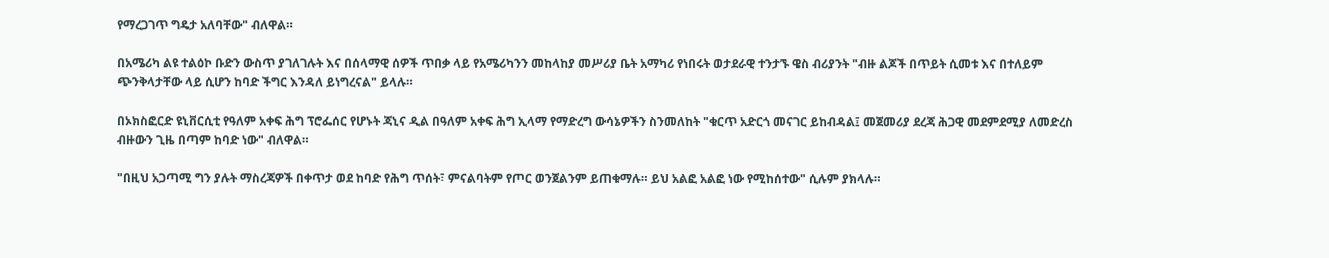የማረጋገጥ ግዴታ አለባቸው" ብለዋል።

በአሜሪካ ልዩ ተልዕኮ ቡድን ውስጥ ያገለገሉት እና በሰላማዊ ሰዎች ጥበቃ ላይ የአሜሪካንን መከላከያ መሥሪያ ቤት አማካሪ የነበሩት ወታደራዊ ተንታኙ ዌስ ብሪያንት "ብዙ ልጆች በጥይት ሲመቱ እና በተለይም ጭንቅላታቸው ላይ ሲሆን ከባድ ችግር እንዳለ ይነግረናል" ይላሉ።

በኦክስፎርድ ዩኒቨርሲቲ የዓለም አቀፍ ሕግ ፕሮፌሰር የሆኑት ጃኒና ዲል በዓለም አቀፍ ሕግ ኢላማ የማድረግ ውሳኔዎችን ስንመለከት "ቁርጥ አድርጎ መናገር ይከብዳል፤ መጀመሪያ ደረጃ ሕጋዊ መደምደሚያ ለመድረስ ብዙውን ጊዜ በጣም ከባድ ነው" ብለዋል።

"በዚህ አጋጣሚ ግን ያሉት ማስረጃዎች በቀጥታ ወደ ከባድ የሕግ ጥሰት፣ ምናልባትም የጦር ወንጀልንም ይጠቁማሉ። ይህ አልፎ አልፎ ነው የሚከሰተው" ሲሉም ያክላሉ።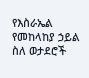የእስራኤል የመከላከያ ኃይል ስለ ወታደሮች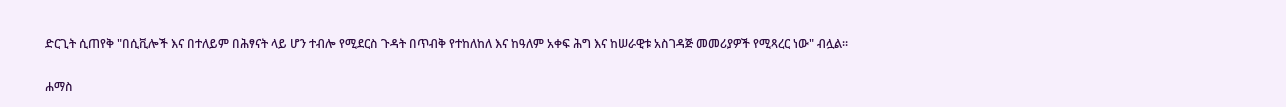ድርጊት ሲጠየቅ "በሲቪሎች እና በተለይም በሕፃናት ላይ ሆን ተብሎ የሚደርስ ጉዳት በጥብቅ የተከለከለ እና ከዓለም አቀፍ ሕግ እና ከሠራዊቱ አስገዳጅ መመሪያዎች የሚጻረር ነው" ብሏል።

ሐማስ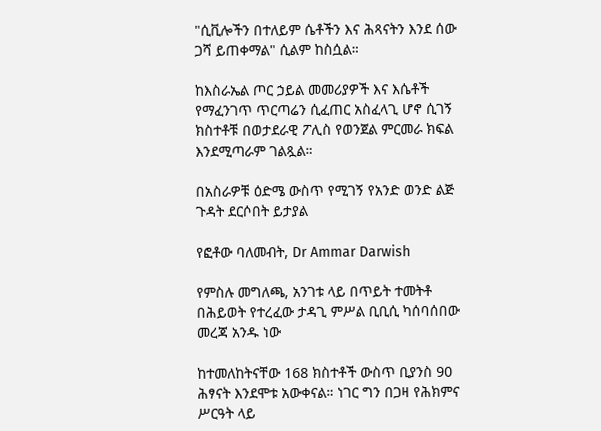"ሲቪሎችን በተለይም ሴቶችን እና ሕጻናትን እንደ ሰው ጋሻ ይጠቀማል" ሲልም ከስሷል።

ከእስራኤል ጦር ኃይል መመሪያዎች እና እሴቶች የማፈንገጥ ጥርጣሬን ሲፈጠር አስፈላጊ ሆኖ ሲገኝ ክስተቶቹ በወታደራዊ ፖሊስ የወንጀል ምርመራ ክፍል እንደሚጣራም ገልጿል።

በአስራዎቹ ዕድሜ ውስጥ የሚገኝ የአንድ ወንድ ልጅ ጉዳት ደርሶበት ይታያል

የፎቶው ባለመብት, Dr Ammar Darwish

የምስሉ መግለጫ, አንገቱ ላይ በጥይት ተመትቶ በሕይወት የተረፈው ታዳጊ ምሥል ቢቢሲ ካሰባሰበው መረጃ አንዱ ነው

ከተመለከትናቸው 168 ክስተቶች ውስጥ ቢያንስ 90 ሕፃናት እንደሞቱ አውቀናል። ነገር ግን በጋዛ የሕክምና ሥርዓት ላይ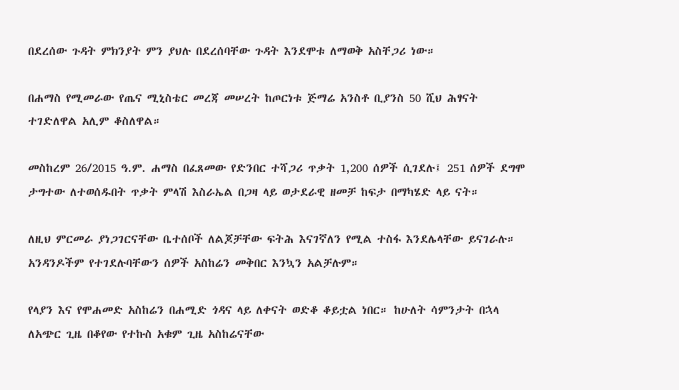በደረሰው ጉዳት ምክንያት ምን ያህሉ በደረሰባቸው ጉዳት እንደሞቱ ለማወቅ አስቸጋሪ ነው።

በሐማስ የሚመራው የጤና ሚኒስቴር መረጃ መሠረት ከጦርነቱ ጅማሬ አንስቶ ቢያንስ 50 ሺህ ሕፃናት ተገድለዋል አሊም ቆስለዋል።

መስከረም 26/2015 ዓ.ም. ሐማስ በፈጸመው የድንበር ተሻጋሪ ጥቃት 1,200 ሰዎች ሲገደሉ፤ 251 ሰዎች ደግሞ ታግተው ለተወሰዱበት ጥቃት ምላሽ እስራኤል በጋዛ ላይ ወታደራዊ ዘመቻ ከፍታ በማካሄድ ላይ ናት።

ለዚህ ምርመራ ያነጋገርናቸው ቤተሰቦች ለልጆቻቸው ፍትሕ እናገኛለን የሚል ተስፋ እንደሌላቸው ይናገራሉ። አንዳንዶችም የተገደሉባቸውን ሰዎች አስከሬን መቅበር እንኳን አልቻሉም።

የላያን እና የሞሐመድ አስከሬን በሐሚድ ጎዳና ላይ ለቀናት ወድቆ ቆይቷል ነበር። ከሁለት ሳምንታት በኋላ ለአጭር ጊዜ በቆየው የተኩስ አቁም ጊዜ አስከሬናቸው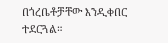በጎረቤቶቻቸው እንዲቀበር ተደርጓል።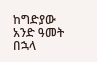ከግድያው አንድ ዓመት በኋላ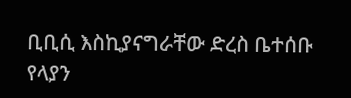ቢቢሲ እስኪያናግራቸው ድረስ ቤተሰቡ የላያን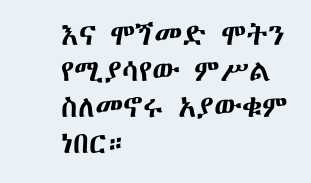እና ሞጘመድ ሞትን የሚያሳየው ምሥል ስለመኖሩ አያውቁም ነበር።